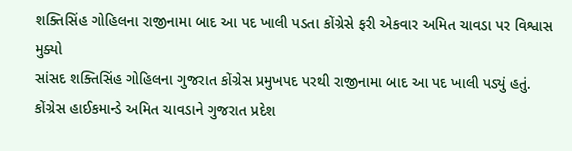શક્તિસિંહ ગોહિલના રાજીનામા બાદ આ પદ ખાલી પડતા કોંગ્રેસે ફરી એકવાર અમિત ચાવડા પર વિશ્વાસ મુક્યો
સાંસદ શક્તિસિંહ ગોહિલના ગુજરાત કોંગ્રેસ પ્રમુખપદ પરથી રાજીનામા બાદ આ પદ ખાલી પડ્યું હતું. કોંગ્રેસ હાઈકમાન્ડે અમિત ચાવડાને ગુજરાત પ્રદેશ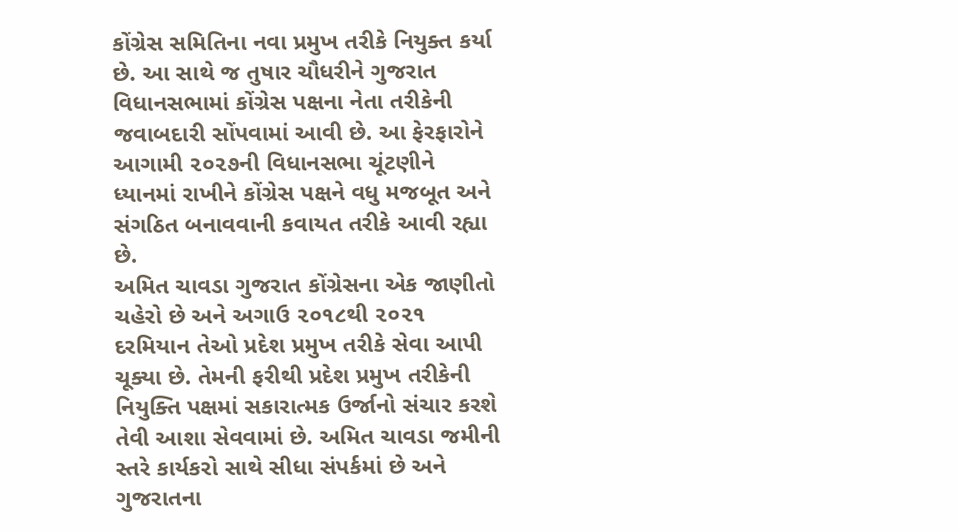કોંગ્રેસ સમિતિના નવા પ્રમુખ તરીકે નિયુક્ત કર્યા છે. આ સાથે જ તુષાર ચૌધરીને ગુજરાત વિધાનસભામાં કોંગ્રેસ પક્ષના નેતા તરીકેની જવાબદારી સોંપવામાં આવી છે. આ ફેરફારોને આગામી ૨૦૨૭ની વિધાનસભા ચૂંટણીને ધ્યાનમાં રાખીને કોંગ્રેસ પક્ષને વધુ મજબૂત અને સંગઠિત બનાવવાની કવાયત તરીકે આવી રહ્યા છે.
અમિત ચાવડા ગુજરાત કોંગ્રેસના એક જાણીતો ચહેરો છે અને અગાઉ ૨૦૧૮થી ૨૦૨૧ દરમિયાન તેઓ પ્રદેશ પ્રમુખ તરીકે સેવા આપી ચૂક્યા છે. તેમની ફરીથી પ્રદેશ પ્રમુખ તરીકેની નિયુક્તિ પક્ષમાં સકારાત્મક ઉર્જાનો સંચાર કરશે તેવી આશા સેવવામાં છે. અમિત ચાવડા જમીની સ્તરે કાર્યકરો સાથે સીધા સંપર્કમાં છે અને ગુજરાતના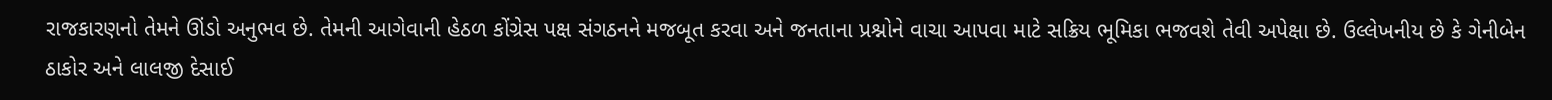રાજકારણનો તેમને ઊંડો અનુભવ છે. તેમની આગેવાની હેઠળ કોંગ્રેસ પક્ષ સંગઠનને મજબૂત કરવા અને જનતાના પ્રશ્નોને વાચા આપવા માટે સક્રિય ભૂમિકા ભજવશે તેવી અપેક્ષા છે. ઉલ્લેખનીય છે કે ગેનીબેન ઠાકોર અને લાલજી દેસાઈ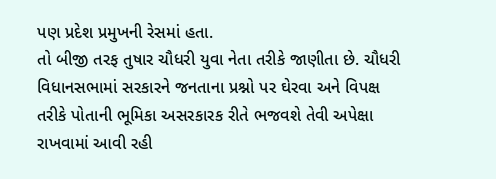પણ પ્રદેશ પ્રમુખની રેસમાં હતા.
તો બીજી તરફ તુષાર ચૌધરી યુવા નેતા તરીકે જાણીતા છે. ચૌધરી વિધાનસભામાં સરકારને જનતાના પ્રશ્નો પર ઘેરવા અને વિપક્ષ તરીકે પોતાની ભૂમિકા અસરકારક રીતે ભજવશે તેવી અપેક્ષા રાખવામાં આવી રહી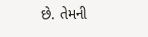છે. તેમની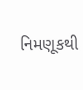નિમણૂકથી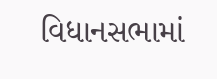વિધાનસભામાં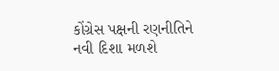કોંગ્રેસ પક્ષની રણનીતિને નવી દિશા મળશે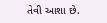તેવી આશા છે.